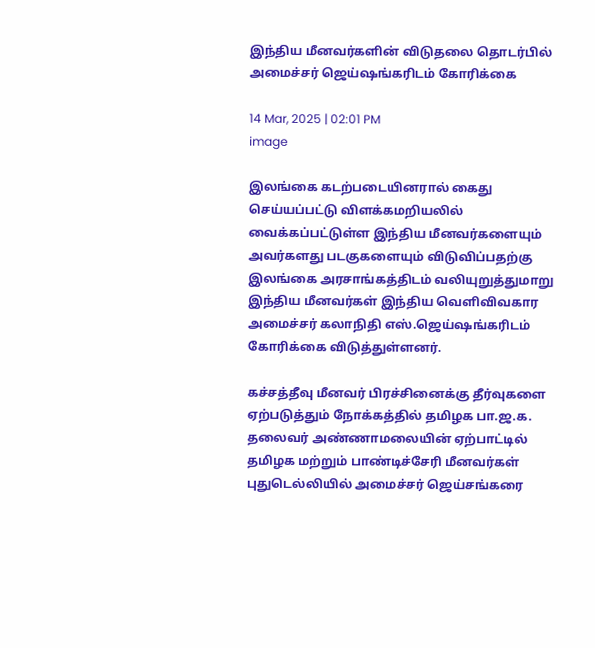இந்திய மீனவர்களின் விடுதலை தொடர்பில் அமைச்சர் ஜெய்ஷங்கரிடம் கோரிக்கை

14 Mar, 2025 | 02:01 PM
image

இலங்கை கடற்படையினரால் கைது செய்யப்பட்டு விளக்கமறியலில் வைக்கப்பட்டுள்ள இந்திய மீனவர்களையும் அவர்களது படகுகளையும் விடுவிப்பதற்கு இலங்கை அரசாங்கத்திடம் வலியுறுத்துமாறு இந்திய மீனவர்கள் இந்திய வெளிவிவகார அமைச்சர் கலாநிதி எஸ்.ஜெய்ஷங்கரிடம் கோரிக்கை விடுத்துள்ளனர்.

கச்சத்தீவு மீனவர் பிரச்சினைக்கு தீர்வுகளை ஏற்படுத்தும் நோக்கத்தில் தமிழக பா.ஜ.க. தலைவர் அண்ணாமலையின் ஏற்பாட்டில் தமிழக மற்றும் பாண்டிச்சேரி மீனவர்கள்  புதுடெல்லியில் அமைச்சர் ஜெய்சங்கரை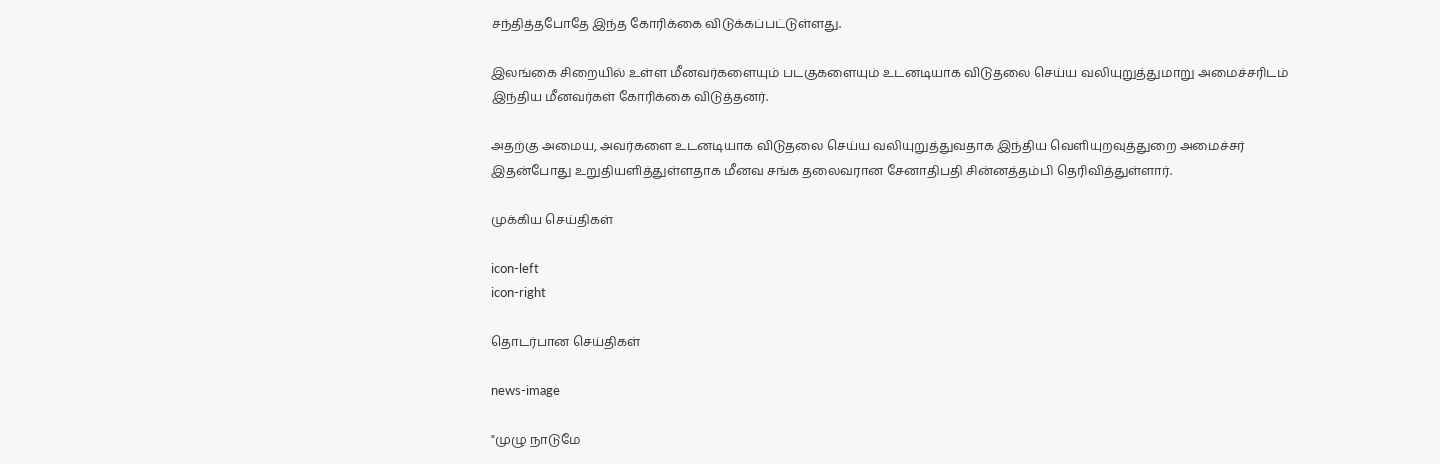சந்தித்தபோதே இந்த கோரிக்கை விடுக்கப்பட்டுள்ளது.

இலங்கை சிறையில் உள்ள மீனவர்களையும் படகுகளையும் உடனடியாக விடுதலை செய்ய வலியுறுத்துமாறு அமைச்சரிடம் இந்திய மீனவர்கள் கோரிக்கை விடுத்தனர்.

அதற்கு அமைய, அவர்களை உடனடியாக விடுதலை செய்ய வலியுறுத்துவதாக இந்திய வெளியுறவுத்துறை அமைச்சர் இதன்போது உறுதியளித்துள்ளதாக மீனவ சங்க தலைவரான சேனாதிபதி சின்னத்தம்பி தெரிவித்துள்ளார்.

முக்கிய செய்திகள்

icon-left
icon-right

தொடர்பான செய்திகள்

news-image

"முழு நாடுமே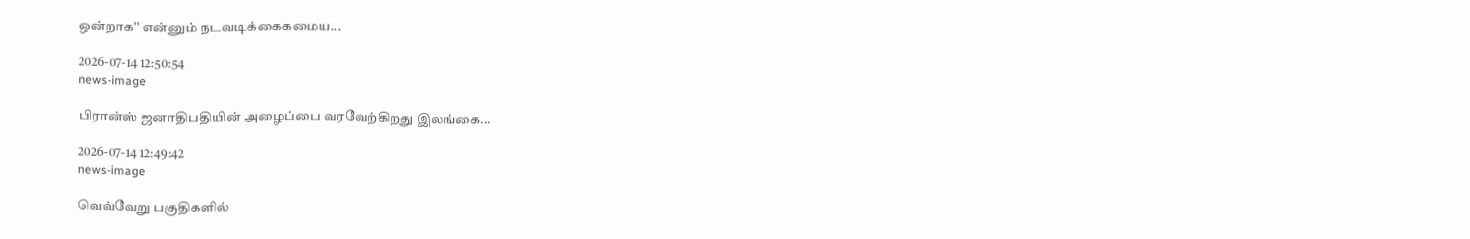ஒன்றாக'' என்னும் நடவடிக்கைகமைய...

2026-07-14 12:50:54
news-image

பிரான்ஸ் ஜனாதிபதியின் அழைப்பை வரவேற்கிறது இலங்கை...

2026-07-14 12:49:42
news-image

வெவ்வேறு பகுதிகளில்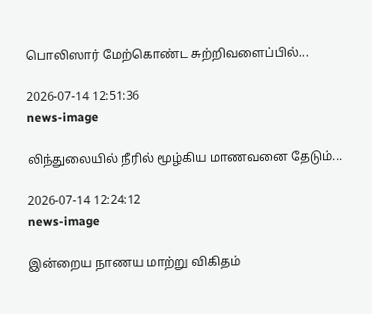பொலிஸார் மேற்கொண்ட சுற்றிவளைப்பில்...

2026-07-14 12:51:36
news-image

லிந்துலையில் நீரில் மூழ்கிய மாணவனை தேடும்...

2026-07-14 12:24:12
news-image

இன்றைய நாணய மாற்று விகிதம்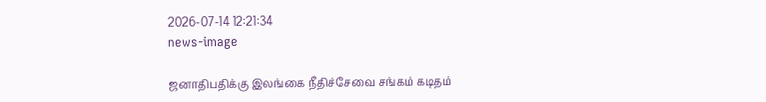2026-07-14 12:21:34
news-image

ஜனாதிபதிக்கு இலங்கை நீதிச்சேவை சங்கம் கடிதம்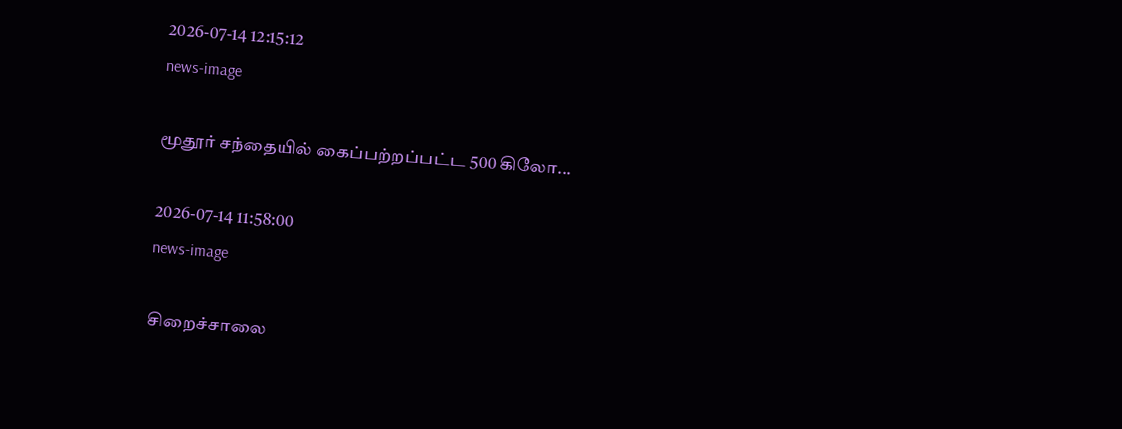2026-07-14 12:15:12
news-image

மூதூர் சந்தையில் கைப்பற்றப்பட்ட 500 கிலோ...

2026-07-14 11:58:00
news-image

சிறைச்சாலை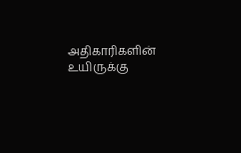அதிகாரிகளின் உயிருக்கு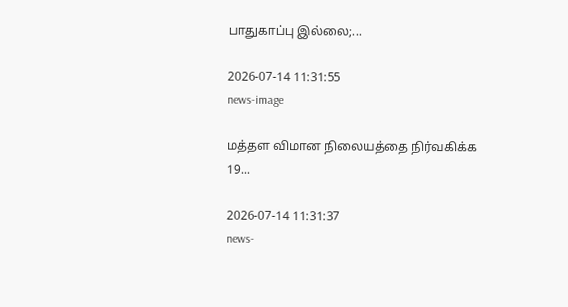பாதுகாப்பு இல்லை;...

2026-07-14 11:31:55
news-image

மத்தள விமான நிலையத்தை நிர்வகிக்க 19...

2026-07-14 11:31:37
news-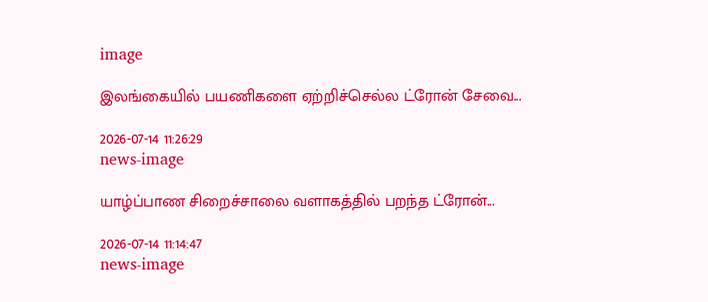image

இலங்கையில் பயணிகளை ஏற்றிச்செல்ல ட்ரோன் சேவை...

2026-07-14 11:26:29
news-image

யாழ்ப்பாண சிறைச்சாலை வளாகத்தில் பறந்த ட்ரோன்...

2026-07-14 11:14:47
news-image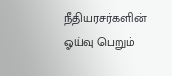நீதியரசர்களின் ஓய்வு பெறும்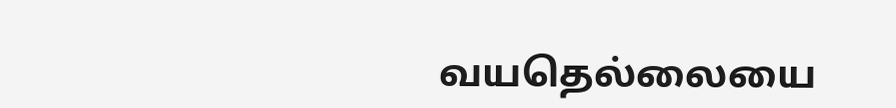வயதெல்லையை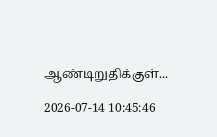ஆண்டிறுதிக்குள்...

2026-07-14 10:45:46